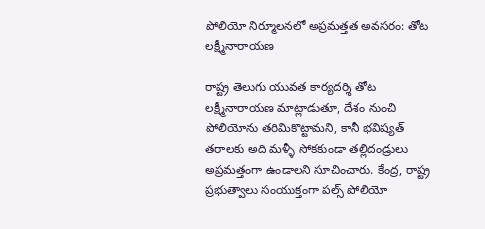పోలియో నిర్మూలనలో అప్రమత్తత అవసరం: తోట లక్ష్మీనారాయణ

రాష్ట్ర తెలుగు యువత కార్యదర్శి తోట లక్ష్మీనారాయణ మాట్లాడుతూ, దేశం నుంచి పోలియోను తరిమికొట్టామని, కానీ భవిష్యత్ తరాలకు అది మళ్ళీ సోకకుండా తల్లిదండ్రులు అప్రమత్తంగా ఉండాలని సూచించారు. కేంద్ర, రాష్ట్ర ప్రభుత్వాలు సంయుక్తంగా పల్స్ పోలియో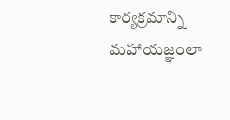కార్యక్రమాన్ని మహాయజ్ఞంలా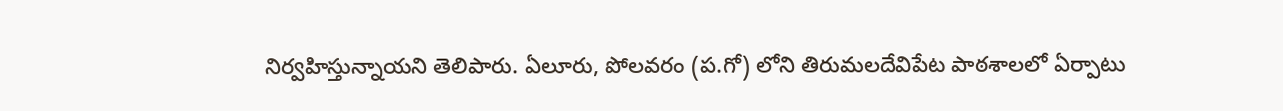నిర్వహిస్తున్నాయని తెలిపారు. ఏలూరు, పోలవరం (ప.గో) లోని తిరుమలదేవిపేట పాఠశాలలో ఏర్పాటు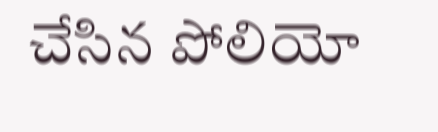చేసిన పోలియో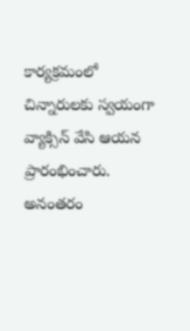కార్యక్రమంలో చిన్నారులకు స్వయంగా వ్యాక్సిన్ వేసి ఆయన ప్రారంభించారు. అనంతరం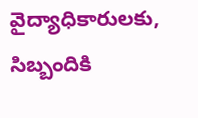వైద్యాధికారులకు, సిబ్బందికి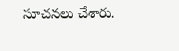సూచనలు చేశారు.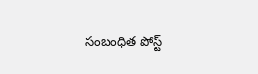సంబంధిత పోస్ట్